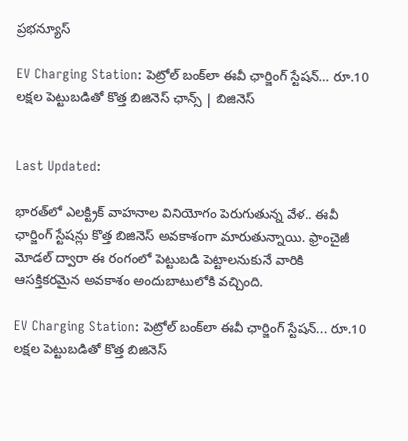ప్రభన్యూస్

EV Charging Station: పెట్రోల్ బంక్‌లా ఈవీ ఛార్జింగ్ స్టేషన్… రూ.10 లక్షల పెట్టుబడితో కొత్త బిజినెస్ ఛాన్స్ | బిజినెస్


Last Updated:

భారత్‌లో ఎలక్ట్రిక్ వాహనాల వినియోగం పెరుగుతున్న వేళ.. ఈవీ ఛార్జింగ్ స్టేషన్లు కొత్త బిజినెస్ అవకాశంగా మారుతున్నాయి. ఫ్రాంచైజీ మోడల్ ద్వారా ఈ రంగంలో పెట్టుబడి పెట్టాలనుకునే వారికి ఆసక్తికరమైన అవకాశం అందుబాటులోకి వచ్చింది.

EV Charging Station: పెట్రోల్ బంక్‌లా ఈవీ ఛార్జింగ్ స్టేషన్... రూ.10 లక్షల పెట్టుబడితో కొత్త బిజినెస్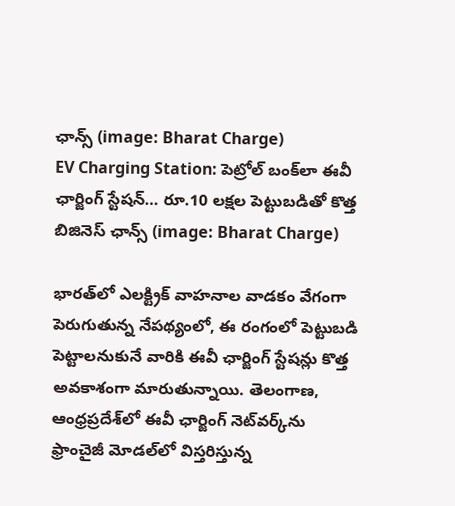ఛాన్స్ (image: Bharat Charge)
EV Charging Station: పెట్రోల్ బంక్‌లా ఈవీ ఛార్జింగ్ స్టేషన్… రూ.10 లక్షల పెట్టుబడితో కొత్త బిజినెస్ ఛాన్స్ (image: Bharat Charge)

భారత్‌లో ఎలక్ట్రిక్ వాహనాల వాడకం వేగంగా పెరుగుతున్న నేపథ్యంలో, ఈ రంగంలో పెట్టుబడి పెట్టాలనుకునే వారికి ఈవీ ఛార్జింగ్ స్టేషన్లు కొత్త అవకాశంగా మారుతున్నాయి. తెలంగాణ, ఆంధ్రప్రదేశ్‌లో ఈవీ ఛార్జింగ్ నెట్‌వర్క్‌ను ఫ్రాంచైజీ మోడల్‌లో విస్తరిస్తున్న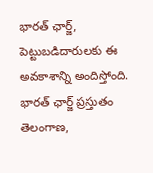భారత్ ఛార్జ్, పెట్టుబడిదారులకు ఈ అవకాశాన్ని అందిస్తోంది. భారత్ ఛార్జ్ ప్రస్తుతం తెలంగాణ,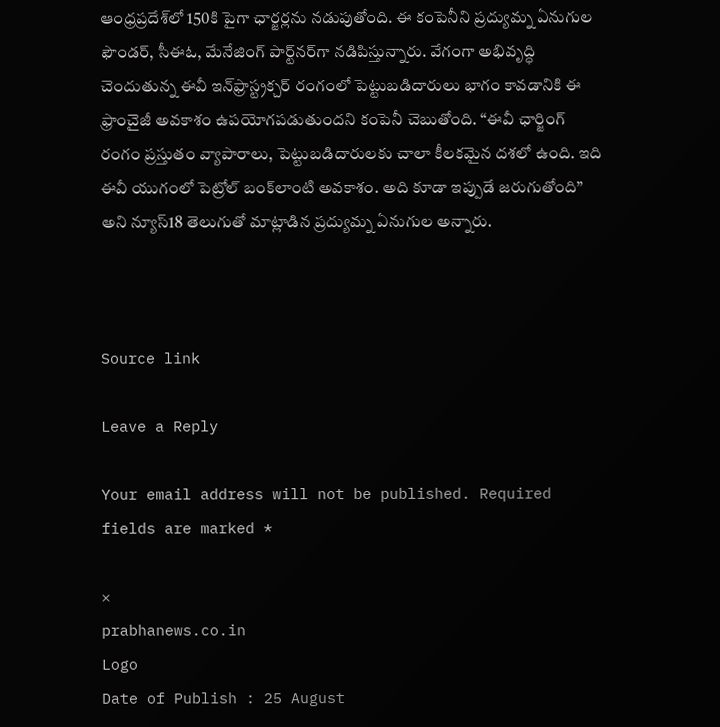ఆంధ్రప్రదేశ్‌లో 150కి పైగా ఛార్జర్లను నడుపుతోంది. ఈ కంపెనీని ప్రద్యుమ్న ఏనుగుల ఫౌండర్, సీఈఓ, మేనేజింగ్ పార్ట్‌నర్‌గా నడిపిస్తున్నారు. వేగంగా అభివృద్ధి చెందుతున్న ఈవీ ఇన్‌ఫ్రాస్ట్రక్చర్ రంగంలో పెట్టుబడిదారులు భాగం కావడానికి ఈ ఫ్రాంచైజీ అవకాశం ఉపయోగపడుతుందని కంపెనీ చెబుతోంది. “ఈవీ ఛార్జింగ్ రంగం ప్రస్తుతం వ్యాపారాలు, పెట్టుబడిదారులకు చాలా కీలకమైన దశలో ఉంది. ఇది ఈవీ యుగంలో పెట్రోల్ బంక్‌లాంటి అవకాశం. అది కూడా ఇప్పుడే జరుగుతోంది” అని న్యూస్18 తెలుగుతో మాట్లాడిన ప్రద్యుమ్న ఏనుగుల అన్నారు.



Source link

Leave a Reply

Your email address will not be published. Required fields are marked *

×
prabhanews.co.in
Logo
Date of Publish : 25 August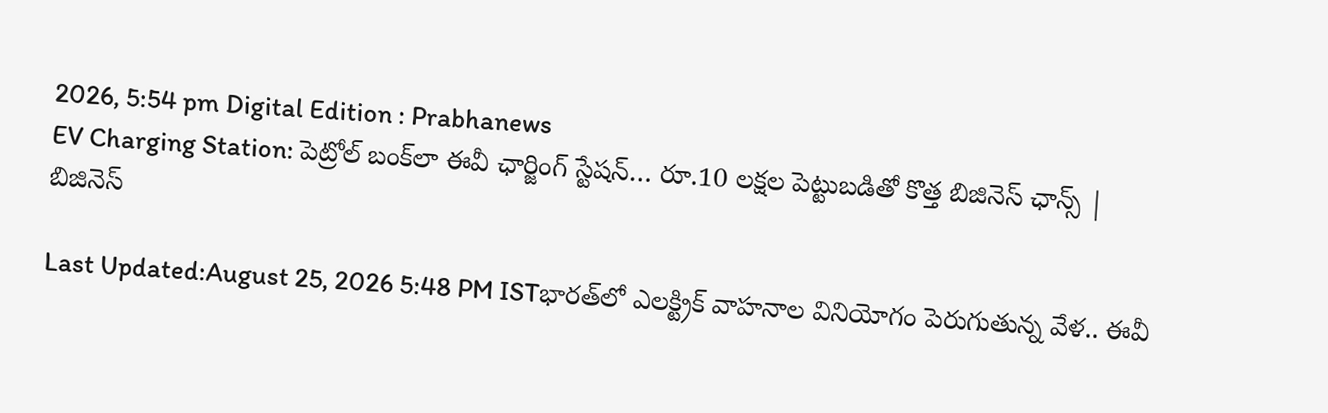2026, 5:54 pm Digital Edition : Prabhanews
EV Charging Station: పెట్రోల్ బంక్‌లా ఈవీ ఛార్జింగ్ స్టేషన్… రూ.10 లక్షల పెట్టుబడితో కొత్త బిజినెస్ ఛాన్స్ | బిజినెస్

Last Updated:August 25, 2026 5:48 PM ISTభారత్‌లో ఎలక్ట్రిక్ వాహనాల వినియోగం పెరుగుతున్న వేళ.. ఈవీ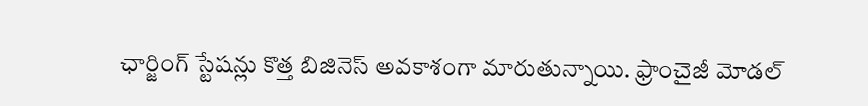ఛార్జింగ్ స్టేషన్లు కొత్త బిజినెస్ అవకాశంగా మారుతున్నాయి. ఫ్రాంచైజీ మోడల్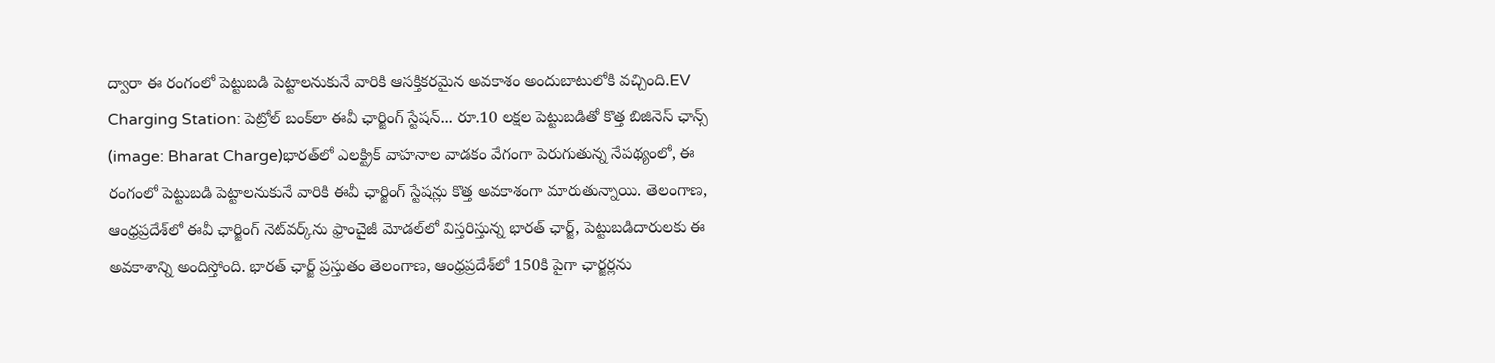ద్వారా ఈ రంగంలో పెట్టుబడి పెట్టాలనుకునే వారికి ఆసక్తికరమైన అవకాశం అందుబాటులోకి వచ్చింది.EV Charging Station: పెట్రోల్ బంక్‌లా ఈవీ ఛార్జింగ్ స్టేషన్... రూ.10 లక్షల పెట్టుబడితో కొత్త బిజినెస్ ఛాన్స్ (image: Bharat Charge)భారత్‌లో ఎలక్ట్రిక్ వాహనాల వాడకం వేగంగా పెరుగుతున్న నేపథ్యంలో, ఈ రంగంలో పెట్టుబడి పెట్టాలనుకునే వారికి ఈవీ ఛార్జింగ్ స్టేషన్లు కొత్త అవకాశంగా మారుతున్నాయి. తెలంగాణ, ఆంధ్రప్రదేశ్‌లో ఈవీ ఛార్జింగ్ నెట్‌వర్క్‌ను ఫ్రాంచైజీ మోడల్‌లో విస్తరిస్తున్న భారత్ ఛార్జ్, పెట్టుబడిదారులకు ఈ అవకాశాన్ని అందిస్తోంది. భారత్ ఛార్జ్ ప్రస్తుతం తెలంగాణ, ఆంధ్రప్రదేశ్‌లో 150కి పైగా ఛార్జర్లను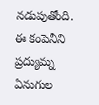నడుపుతోంది. ఈ కంపెనీని ప్రద్యుమ్న ఏనుగుల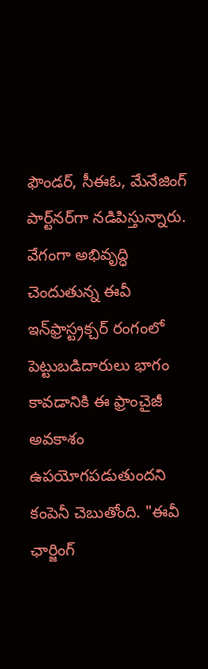ఫౌండర్, సీఈఓ, మేనేజింగ్ పార్ట్‌నర్‌గా నడిపిస్తున్నారు. వేగంగా అభివృద్ధి చెందుతున్న ఈవీ ఇన్‌ఫ్రాస్ట్రక్చర్ రంగంలో పెట్టుబడిదారులు భాగం కావడానికి ఈ ఫ్రాంచైజీ అవకాశం ఉపయోగపడుతుందని కంపెనీ చెబుతోంది. "ఈవీ ఛార్జింగ్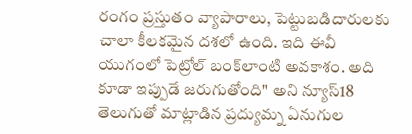రంగం ప్రస్తుతం వ్యాపారాలు, పెట్టుబడిదారులకు చాలా కీలకమైన దశలో ఉంది. ఇది ఈవీ యుగంలో పెట్రోల్ బంక్‌లాంటి అవకాశం. అది కూడా ఇప్పుడే జరుగుతోంది" అని న్యూస్18 తెలుగుతో మాట్లాడిన ప్రద్యుమ్న ఏనుగుల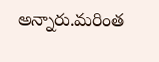అన్నారు.మరింత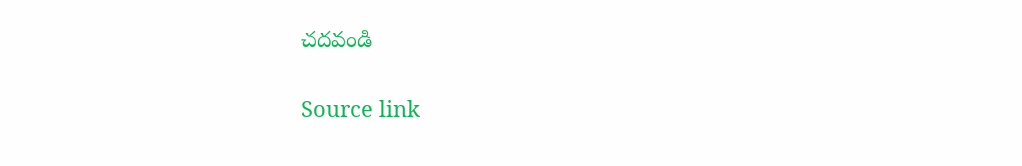చదవండి

Source link